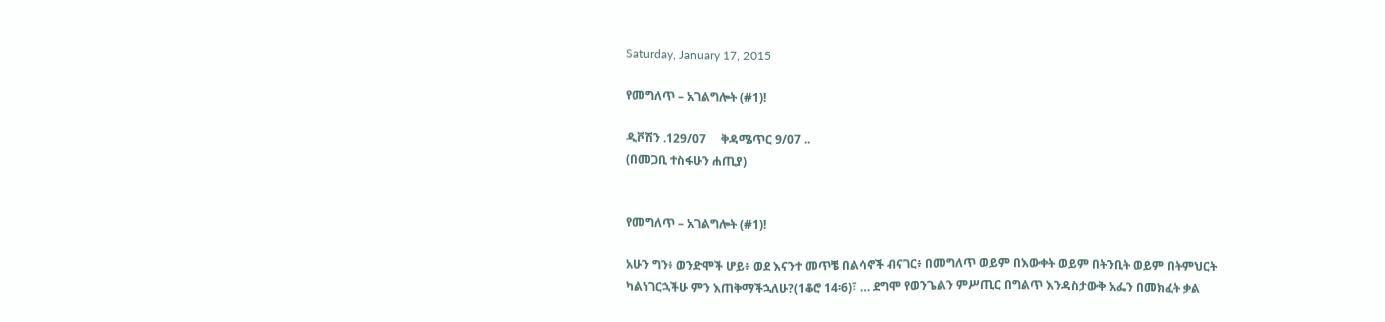Saturday, January 17, 2015

የመግለጥ – አገልግሎት (#1)!

ዲቮሽን .129/07     ቅዳሜጥር 9/07 ..
(በመጋቢ ተስፋሁን ሐጢያ)


የመግለጥ – አገልግሎት (#1)!

አሁን ግን፥ ወንድሞች ሆይ፥ ወደ እናንተ መጥቼ በልሳኖች ብናገር፥ በመግለጥ ወይም በእውቀት ወይም በትንቢት ወይም በትምህርት ካልነገርኋችሁ ምን እጠቅማችኋለሁ?(1ቆሮ 14፡6)፣ … ደግሞ የወንጌልን ምሥጢር በግልጥ እንዳስታውቅ አፌን በመክፈት ቃል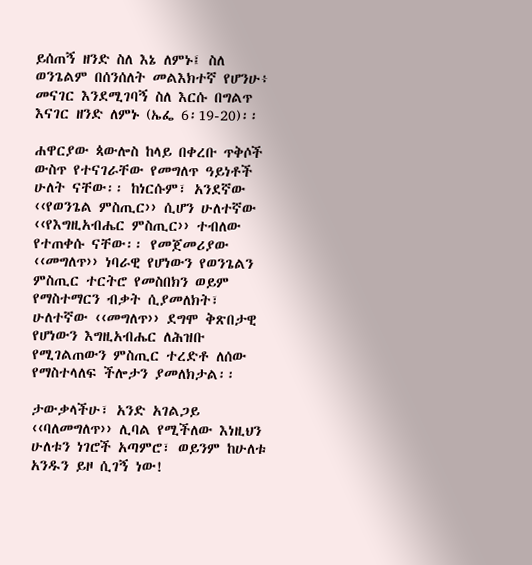ይሰጠኝ ዘንድ ስለ እኔ ለምኑ፤ ስለ ወንጌልም በሰንሰለት መልእክተኛ የሆንሁ፥ መናገር እንደሚገባኝ ስለ እርሱ በግልጥ እናገር ዘንድ ለምኑ (ኤፌ 6፡19-20)፡፡

ሐዋርያው ጳውሎስ ከላይ በቀረቡ ጥቅሶች ውስጥ የተናገራቸው የመግለጥ ዓይነቶች ሁለት ናቸው፡፡ ከነርሱም፣ አንደኛው ‹‹የወንጌል ምስጢር›› ሲሆን ሁለተኛው ‹‹የእግዚአብሔር ምስጢር›› ተብለው የተጠቀሱ ናቸው፡፡ የመጀመሪያው ‹‹መግለጥ›› ነባራዊ የሆነውን የወንጌልን ምስጢር ተርትሮ የመስበክን ወይም የማስተማርን ብቃት ሲያመለክት፣ ሁለተኛው ‹‹መግለጥ›› ደግሞ ቅጽበታዊ የሆነውን እግዚአብሔር ለሕዝቡ የሚገልጠውን ምስጢር ተረድቶ ለሰው የማስተላለፍ ችሎታን ያመለክታል፡፡

ታውቃላችሁ፣ አንድ አገልጋይ ‹‹ባለመግለጥ›› ሊባል የሚችለው እነዚህን ሁለቱን ነገሮች አጣምሮ፣ ወይንም ከሁለቱ አንዱን ይዞ ሲገኝ ነው!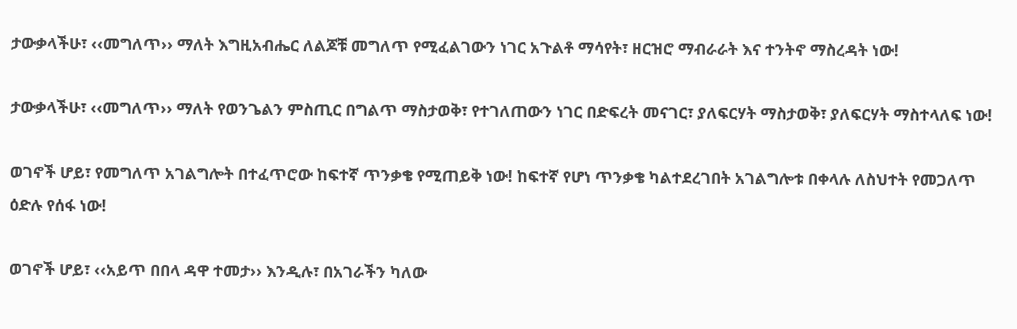ታውቃላችሁ፣ ‹‹መግለጥ›› ማለት እግዚአብሔር ለልጆቹ መግለጥ የሚፈልገውን ነገር አጉልቶ ማሳየት፣ ዘርዝሮ ማብራራት እና ተንትኖ ማስረዳት ነው!

ታውቃላችሁ፣ ‹‹መግለጥ›› ማለት የወንጌልን ምስጢር በግልጥ ማስታወቅ፣ የተገለጠውን ነገር በድፍረት መናገር፣ ያለፍርሃት ማስታወቅ፣ ያለፍርሃት ማስተላለፍ ነው!

ወገኖች ሆይ፣ የመግለጥ አገልግሎት በተፈጥሮው ከፍተኛ ጥንቃቄ የሚጠይቅ ነው! ከፍተኛ የሆነ ጥንቃቄ ካልተደረገበት አገልግሎቱ በቀላሉ ለስህተት የመጋለጥ ዕድሉ የሰፋ ነው!

ወገኖች ሆይ፣ ‹‹አይጥ በበላ ዳዋ ተመታ›› እንዲሉ፣ በአገራችን ካለው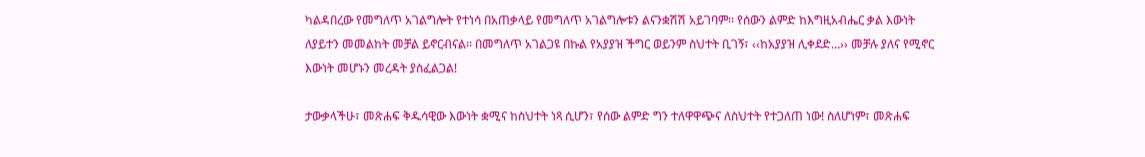ካልዳበረው የመግለጥ አገልግሎት የተነሳ በአጠቃላይ የመግለጥ አገልግሎቱን ልናንቋሽሽ አይገባም፡፡ የሰውን ልምድ ከእግዚአብሔር ቃል እውነት ለያይተን መመልከት መቻል ይኖርብናል፡፡ በመግለጥ አገልጋዩ በኩል የአያያዝ ችግር ወይንም ስህተት ቢገኝ፣ ‹‹ከአያያዝ ሊቀደድ…›› መቻሉ ያለና የሚኖር እውነት መሆኑን መረዳት ያስፈልጋል!

ታውቃላችሁ፣ መጽሐፍ ቅዱሳዊው እውነት ቋሚና ከስህተት ነጻ ሲሆን፣ የሰው ልምድ ግን ተለዋዋጭና ለስህተት የተጋለጠ ነው! ስለሆነም፣ መጽሐፍ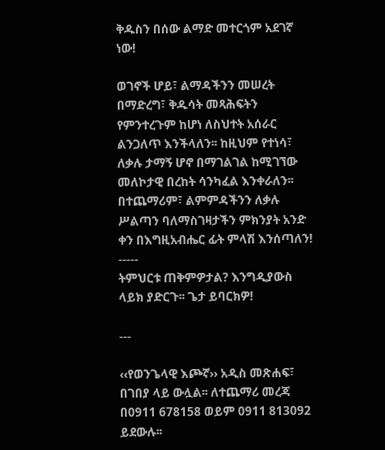ቅዱስን በሰው ልማድ መተርጎም አደገኛ ነው!

ወገኖች ሆይ፣ ልማዳችንን መሠረት በማድረግ፣ ቅዱሳት መጻሕፍትን የምንተረጉም ከሆነ ለስህተት አሰራር ልንጋለጥ እንችላለን፡፡ ከዚህም የተነሳ፣ ለቃሉ ታማኝ ሆኖ በማገልገል ከሚገኘው መለኮታዊ በረከት ሳንካፈል እንቀራለን፡፡ በተጨማሪም፣ ልምምዳችንን ለቃሉ ሥልጣን ባለማስገዛታችን ምክንያት አንድ ቀን በእግዚአብሔር ፊት ምላሽ እንሰጣለን!
-----
ትምህርቱ ጠቅምዎታል? እንግዲያውስ ላይክ ያድርጉ፡፡ ጌታ ይባርክዎ!

---

‹‹የወንጌላዊ እጮኛ›› አዲስ መጽሐፍ፣ በገበያ ላይ ውሏል፡፡ ለተጨማሪ መረጃ በ0911 678158 ወይም 0911 813092 ይደውሉ፡፡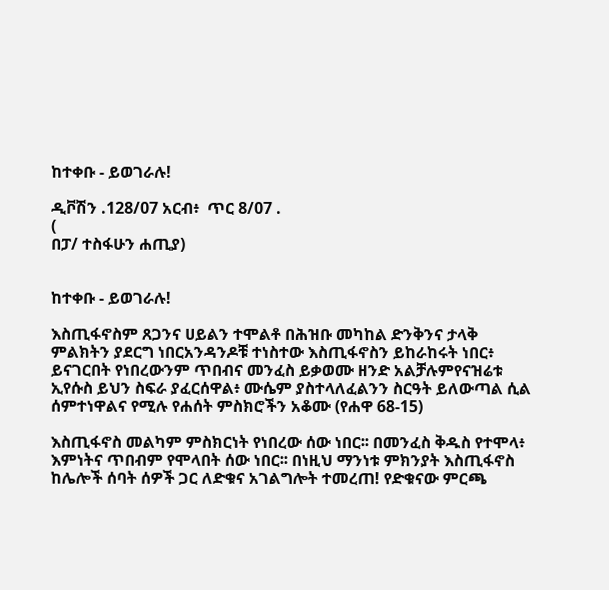ከተቀቡ - ይወገራሉ!

ዲቮሽን .128/07 አርብ፥  ጥር 8/07 .
(
በፓ/ ተስፋሁን ሐጢያ)


ከተቀቡ - ይወገራሉ!

እስጢፋኖስም ጸጋንና ሀይልን ተሞልቶ በሕዝቡ መካከል ድንቅንና ታላቅ ምልክትን ያደርግ ነበርአንዳንዶቹ ተነስተው እስጢፋኖስን ይከራከሩት ነበር፥ ይናገርበት የነበረውንም ጥበብና መንፈስ ይቃወሙ ዘንድ አልቻሉምየናዝሬቱ ኢየሱስ ይህን ስፍራ ያፈርሰዋል፥ ሙሴም ያስተላለፈልንን ስርዓት ይለውጣል ሲል ሰምተነዋልና የሚሉ የሐሰት ምስክሮችን አቆሙ (የሐዋ 68-15)

እስጢፋኖስ መልካም ምስክርነት የነበረው ሰው ነበር፡፡ በመንፈስ ቅዱስ የተሞላ፥ እምነትና ጥበብም የሞላበት ሰው ነበር፡፡ በነዚህ ማንነቱ ምክንያት እስጢፋኖስ ከሌሎች ሰባት ሰዎች ጋር ለድቁና አገልግሎት ተመረጠ! የድቁናው ምርጫ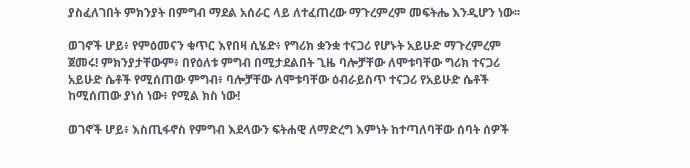ያስፈለገበት ምክንያት በምግብ ማደል አሰራር ላይ ለተፈጠረው ማጉረምረም መፍትሔ እንዲሆን ነው፡፡

ወገኖች ሆይ፥ የምዕመናን ቁጥር እየበዛ ሲሄድ፥ የግሪክ ቋንቋ ተናጋሪ የሆኑት አይሁድ ማጉረምረም ጀመሩ! ምክንያታቸውም፥ በየዕለቱ ምግብ በሚታደልበት ጊዜ ባሎቻቸው ለሞቱባቸው ግሪክ ተናጋሪ አይሁድ ሴቶች የሚሰጠው ምግብ፥ ባሎቻቸው ለሞቱባቸው ዕብራይስጥ ተናጋሪ የአይሁድ ሴቶች ከሚሰጠው ያነሰ ነው፥ የሚል ክስ ነው!

ወገኖች ሆይ፥ እስጢፋኖስ የምግብ እደላውን ፍትሐዊ ለማድረግ እምነት ከተጣለባቸው ሰባት ሰዎች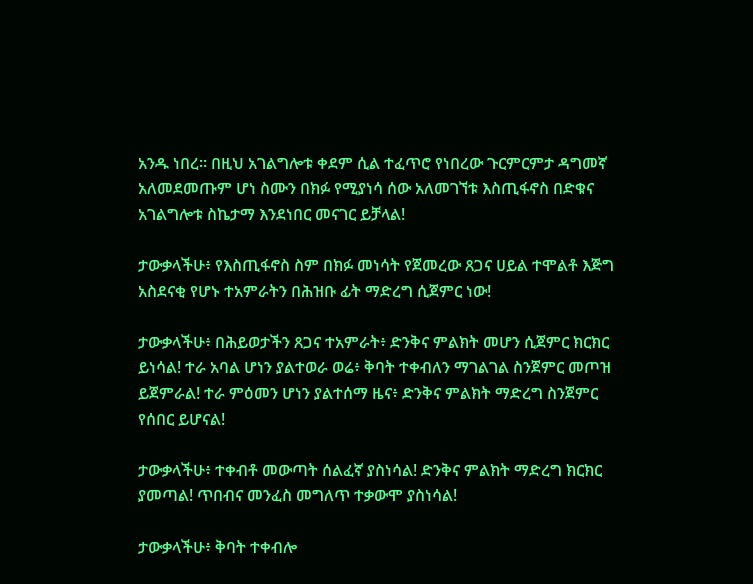አንዱ ነበረ፡፡ በዚህ አገልግሎቱ ቀደም ሲል ተፈጥሮ የነበረው ጉርምርምታ ዳግመኛ አለመደመጡም ሆነ ስሙን በክፉ የሚያነሳ ሰው አለመገኘቱ እስጢፋኖስ በድቁና አገልግሎቱ ስኬታማ እንደነበር መናገር ይቻላል!

ታውቃላችሁ፥ የእስጢፋኖስ ስም በክፉ መነሳት የጀመረው ጸጋና ሀይል ተሞልቶ እጅግ አስደናቂ የሆኑ ተአምራትን በሕዝቡ ፊት ማድረግ ሲጀምር ነው!

ታውቃላችሁ፥ በሕይወታችን ጸጋና ተአምራት፥ ድንቅና ምልክት መሆን ሲጀምር ክርክር ይነሳል! ተራ አባል ሆነን ያልተወራ ወሬ፥ ቅባት ተቀብለን ማገልገል ስንጀምር መጦዝ ይጀምራል! ተራ ምዕመን ሆነን ያልተሰማ ዜና፥ ድንቅና ምልክት ማድረግ ስንጀምር የሰበር ይሆናል!

ታውቃላችሁ፥ ተቀብቶ መውጣት ሰልፈኛ ያስነሳል! ድንቅና ምልክት ማድረግ ክርክር ያመጣል! ጥበብና መንፈስ መግለጥ ተቃውሞ ያስነሳል!

ታውቃላችሁ፥ ቅባት ተቀብሎ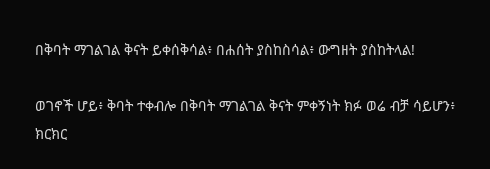በቅባት ማገልገል ቅናት ይቀሰቅሳል፥ በሐሰት ያስከስሳል፥ ውግዘት ያስከትላል!

ወገኖች ሆይ፥ ቅባት ተቀብሎ በቅባት ማገልገል ቅናት ምቀኝነት ክፉ ወሬ ብቻ ሳይሆን፥ ክርክር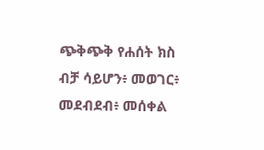ጭቅጭቅ የሐሰት ክስ ብቻ ሳይሆን፥ መወገር፥ መደብደብ፥ መሰቀል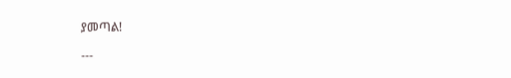ያመጣል!

---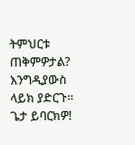ትምህርቱ ጠቅምዎታል? እንግዲያውስ ላይክ ያድርጉ፡፡ ጌታ ይባርክዎ!